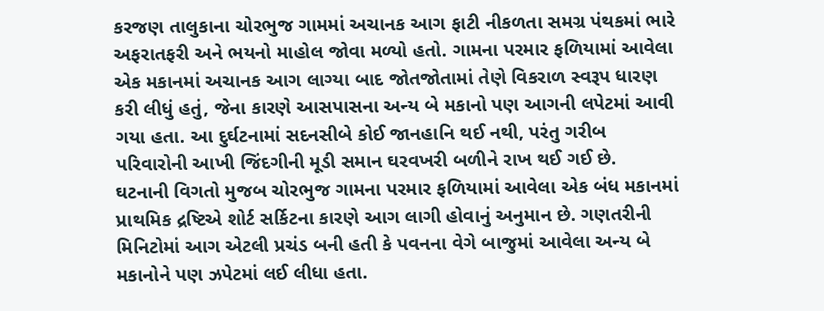કરજણ તાલુકાના ચોરભુજ ગામમાં અચાનક આગ ફાટી નીકળતા સમગ્ર પંથકમાં ભારે અફરાતફરી અને ભયનો માહોલ જોવા મળ્યો હતો. ગામના પરમાર ફળિયામાં આવેલા એક મકાનમાં અચાનક આગ લાગ્યા બાદ જોતજોતામાં તેણે વિકરાળ સ્વરૂપ ધારણ કરી લીધું હતું, જેના કારણે આસપાસના અન્ય બે મકાનો પણ આગની લપેટમાં આવી ગયા હતા. આ દુર્ઘટનામાં સદનસીબે કોઈ જાનહાનિ થઈ નથી, પરંતુ ગરીબ પરિવારોની આખી જિંદગીની મૂડી સમાન ઘરવખરી બળીને રાખ થઈ ગઈ છે.
ઘટનાની વિગતો મુજબ ચોરભુજ ગામના પરમાર ફળિયામાં આવેલા એક બંધ મકાનમાં પ્રાથમિક દ્રષ્ટિએ શોર્ટ સર્કિટના કારણે આગ લાગી હોવાનું અનુમાન છે. ગણતરીની મિનિટોમાં આગ એટલી પ્રચંડ બની હતી કે પવનના વેગે બાજુમાં આવેલા અન્ય બે મકાનોને પણ ઝપેટમાં લઈ લીધા હતા.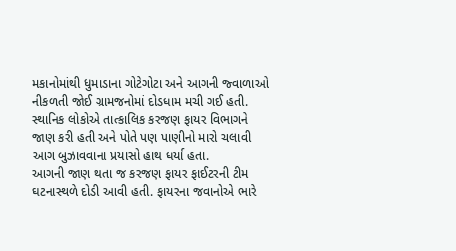મકાનોમાંથી ધુમાડાના ગોટેગોટા અને આગની જ્વાળાઓ નીકળતી જોઈ ગ્રામજનોમાં દોડધામ મચી ગઈ હતી. સ્થાનિક લોકોએ તાત્કાલિક કરજણ ફાયર વિભાગને જાણ કરી હતી અને પોતે પણ પાણીનો મારો ચલાવી આગ બુઝાવવાના પ્રયાસો હાથ ધર્યા હતા.
આગની જાણ થતા જ કરજણ ફાયર ફાઈટરની ટીમ ઘટનાસ્થળે દોડી આવી હતી. ફાયરના જવાનોએ ભારે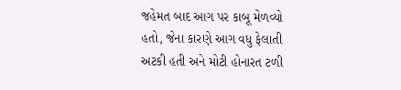જહેમત બાદ આગ પર કાબૂ મેળવ્યો હતો, જેના કારણે આગ વધુ ફેલાતી અટકી હતી અને મોટી હોનારત ટળી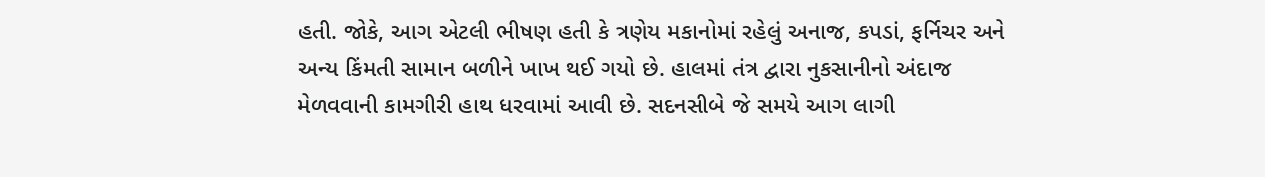હતી. જોકે, આગ એટલી ભીષણ હતી કે ત્રણેય મકાનોમાં રહેલું અનાજ, કપડાં, ફર્નિચર અને અન્ય કિંમતી સામાન બળીને ખાખ થઈ ગયો છે. હાલમાં તંત્ર દ્વારા નુકસાનીનો અંદાજ મેળવવાની કામગીરી હાથ ધરવામાં આવી છે. સદનસીબે જે સમયે આગ લાગી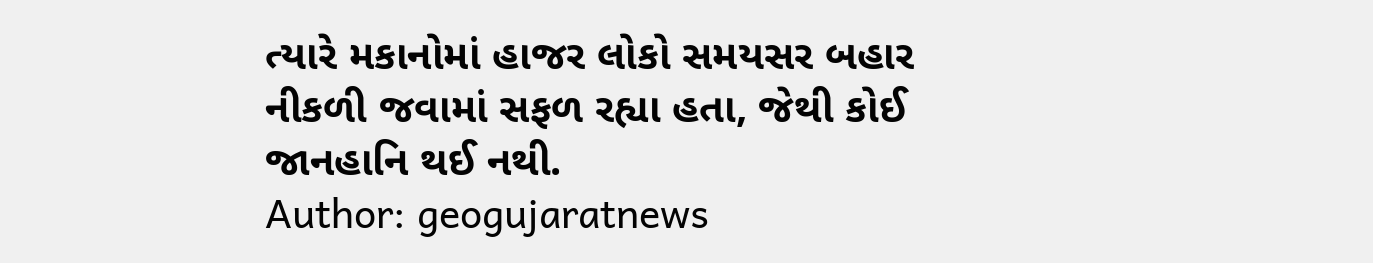ત્યારે મકાનોમાં હાજર લોકો સમયસર બહાર નીકળી જવામાં સફળ રહ્યા હતા, જેથી કોઈ જાનહાનિ થઈ નથી.
Author: geogujaratnews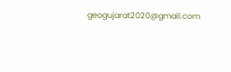geogujarat2020@gmail.com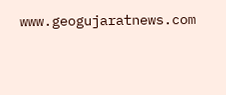www.geogujaratnews.com